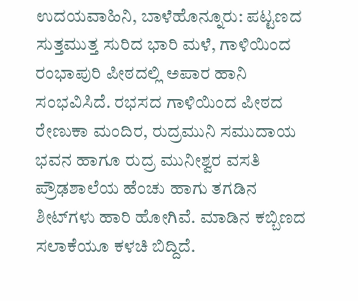ಉದಯವಾಹಿನಿ, ಬಾಳೆಹೊನ್ನೂರು: ಪಟ್ಟಣದ ಸುತ್ತಮುತ್ತ ಸುರಿದ ಭಾರಿ ಮಳೆ, ಗಾಳಿಯಿಂದ ರಂಭಾಪುರಿ ಪೀಠದಲ್ಲಿ ಅಪಾರ ಹಾನಿ ಸಂಭವಿಸಿದೆ. ರಭಸದ ಗಾಳಿಯಿಂದ ಪೀಠದ ರೇಣುಕಾ ಮಂದಿರ, ರುದ್ರಮುನಿ ಸಮುದಾಯ ಭವನ ಹಾಗೂ ರುದ್ರ ಮುನೀಶ್ವರ ವಸತಿ ಪ್ರೌಢಶಾಲೆಯ ಹೆಂಚು ಹಾಗು ತಗಡಿನ ಶೀಟ್‌ಗಳು ಹಾರಿ ಹೋಗಿವೆ. ಮಾಡಿನ ಕಬ್ಬಿಣದ ಸಲಾಕೆಯೂ ಕಳಚಿ ಬಿದ್ದಿದೆ.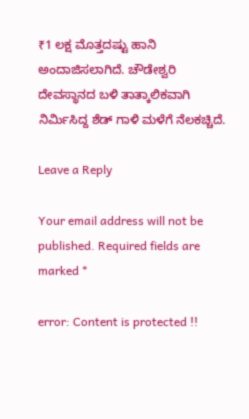₹1 ಲಕ್ಷ ಮೊತ್ತದಷ್ಟು ಹಾನಿ ಅಂದಾಜಿಸಲಾಗಿದೆ. ಚೌಡೇಶ್ವರಿ ದೇವಸ್ಥಾನದ ಬಳಿ ತಾತ್ಕಾಲಿಕವಾಗಿ ನಿರ್ಮಿಸಿದ್ದ ಶೆಡ್ ಗಾಳಿ ಮಳೆಗೆ ನೆಲಕಚ್ಚಿದೆ.

Leave a Reply

Your email address will not be published. Required fields are marked *

error: Content is protected !!